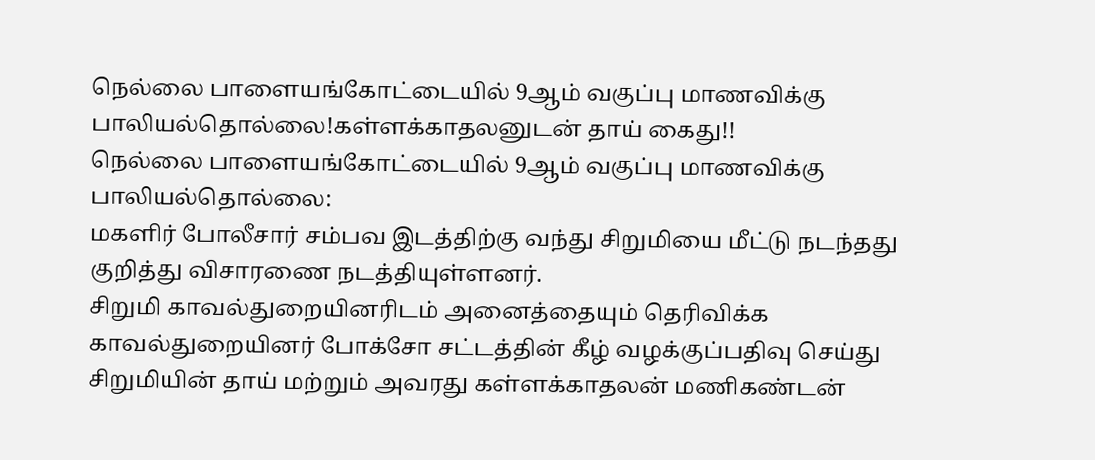நெல்லை பாளையங்கோட்டையில் 9ஆம் வகுப்பு மாணவிக்கு பாலியல்தொல்லை!கள்ளக்காதலனுடன் தாய் கைது!!
நெல்லை பாளையங்கோட்டையில் 9ஆம் வகுப்பு மாணவிக்கு பாலியல்தொல்லை:
மகளிர் போலீசார் சம்பவ இடத்திற்கு வந்து சிறுமியை மீட்டு நடந்தது குறித்து விசாரணை நடத்தியுள்ளனர்.
சிறுமி காவல்துறையினரிடம் அனைத்தையும் தெரிவிக்க காவல்துறையினர் போக்சோ சட்டத்தின் கீழ் வழக்குப்பதிவு செய்து சிறுமியின் தாய் மற்றும் அவரது கள்ளக்காதலன் மணிகண்டன்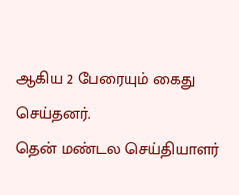ஆகிய 2 பேரையும் கைது செய்தனர்.
தென் மண்டல செய்தியாளர்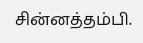சின்னத்தம்பி.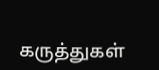கருத்துகள்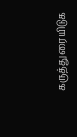கருத்துரையிடுக